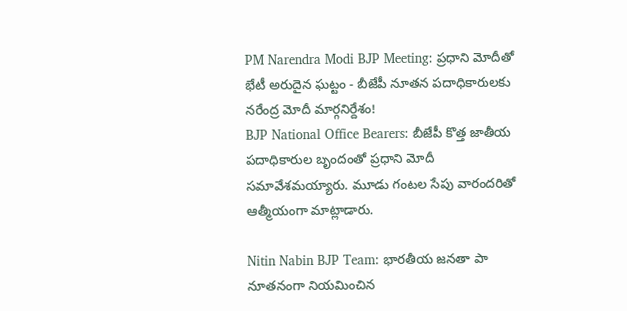PM Narendra Modi BJP Meeting: ప్రధాని మోదీతో భేటీ అరుదైన ఘట్టం - బీజేపీ నూతన పదాధికారులకు నరేంద్ర మోదీ మార్గనిర్దేశం!
BJP National Office Bearers: బీజేపీ కొత్త జాతీయ పదాధికారుల బృందంతో ప్రధాని మోదీ సమావేశమయ్యారు. మూడు గంటల సేపు వారందరితో ఆత్మీయంగా మాట్లాడారు.

Nitin Nabin BJP Team: భారతీయ జనతా పా నూతనంగా నియమించిన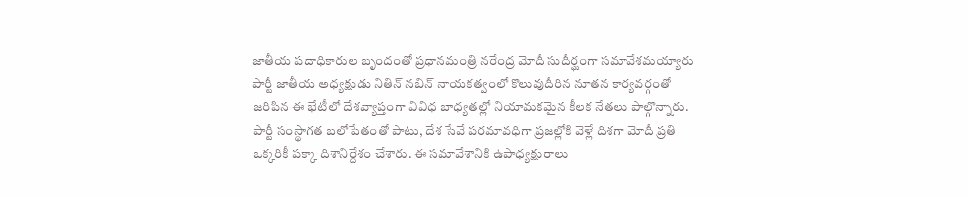జాతీయ పదాధికారుల బృందంతో ప్రధానమంత్రి నరేంద్ర మోదీ సుదీర్ఘంగా సమావేశమయ్యారు పార్టీ జాతీయ అధ్యక్షుడు నితిన్ నబిన్ నాయకత్వంలో కొలువుదీరిన నూతన కార్యవర్గంతో జరిపిన ఈ భేటీలో దేశవ్యాప్తంగా వివిధ బాధ్యతల్లో నియామకమైన కీలక నేతలు పాల్గొన్నారు. పార్టీ సంస్థాగత బలోపేతంతో పాటు, దేశ సేవే పరమావధిగా ప్రజల్లోకి వెళ్లే దిశగా మోదీ ప్రతి ఒక్కరికీ పక్కా దిశానిర్దేశం చేశారు. ఈ సమావేశానికి ఉపాధ్యక్షురాలు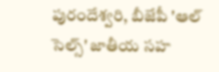పురందేశ్వరి, బీజేపీ 'ఆల్ సెల్స్' జాతీయ సహ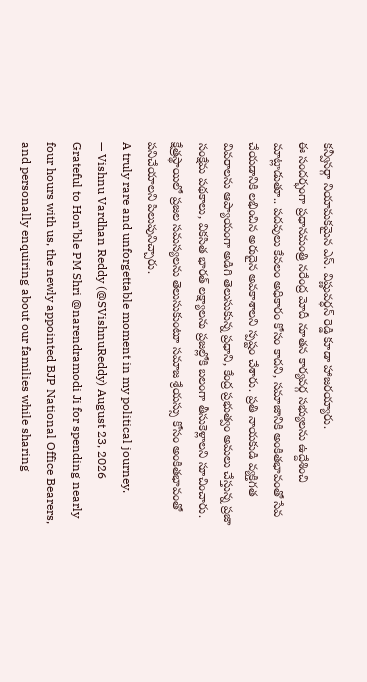కన్వీనర్గా నియామకమైన ఎస్. విష్ణువర్ధన్ రెడ్డి కూడా హాజరయ్యారు.
ఈ సందర్భంగా ప్రధానమంత్రి నరేంద్ర మోదీ నూతన కార్యవర్గ సభ్యులను ఉద్దేశించి మాట్లాడుతూ.. పదవులు కేవలం అధికారం కోసం కాదని, సమాజానికి అంకితభావంతో సేవ చేయడానికి లభించిన అరుదైన అవకాశాలని స్పష్టం చేశారు. ప్రతి నాయకుడి వ్యక్తిగత వివరాలను ఆప్యాయంగా అడిగి తెలుసుకున్న ప్రధాని, కేంద్ర ప్రభుత్వం అమలు చేస్తున్న ప్రజా సంక్షేమ పథకాలు, వికసిత భారత్ లక్ష్యాలను ప్రజల్లోకి బలంగా తీసుకెళ్లాలని సూచించారు. క్షేత్రస్థాయిలో ప్రజల సమస్యలను తెలుసుకుంటూ సమాజ శ్రేయస్సు కోసం అంకితభావంతో పనిచేయాలని పిలుపునిచ్చారు.
A truly rare and unforgettable moment in my political journey.
— Vishnu Vardhan Reddy (@SVishnuReddy) August 23, 2026
Grateful to Hon’ble PM Shri @narendramodi Ji for spending nearly four hours with us, the newly appointed BJP National Office Bearers, and personally enquiring about our families while sharing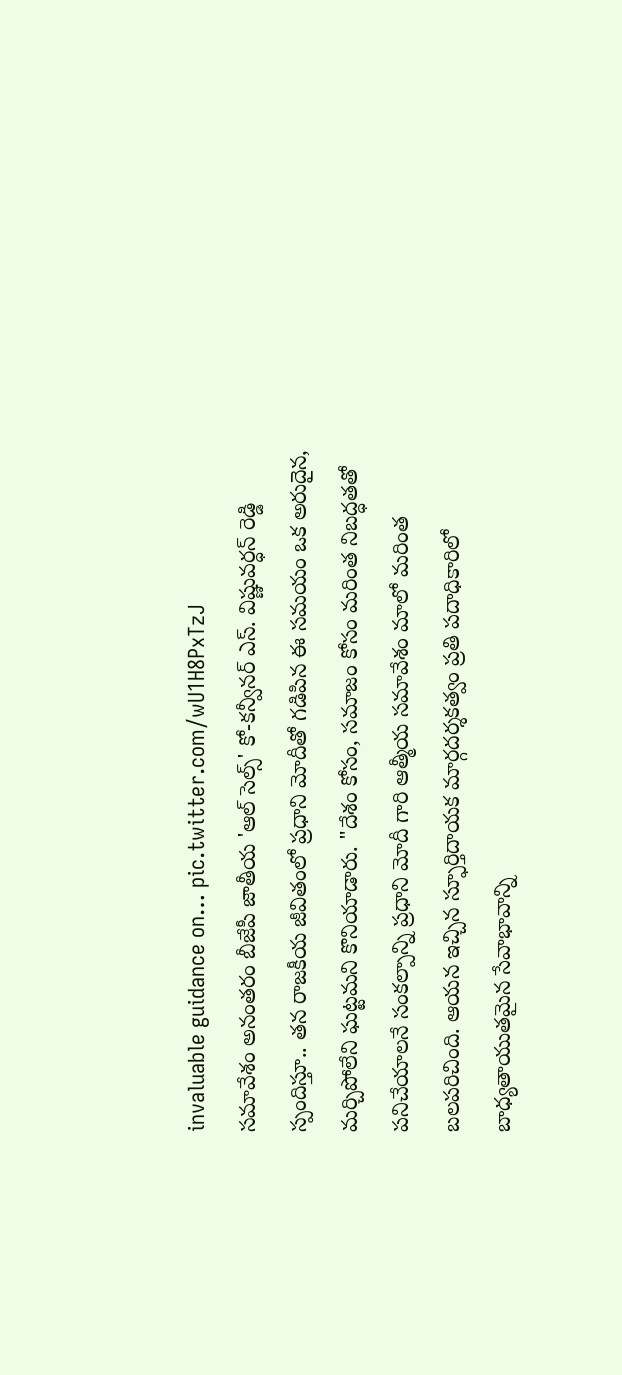invaluable guidance on… pic.twitter.com/wU1H8PxTzJ
సమావేశం అనంతరం బీజేపీ జాతీయ 'ఆల్ సెల్స్' కో-కన్వీనర్ ఎస్. విష్ణువర్ధన్ రెడ్డి స్పందిస్తూ.. తన రాజకీయ జీవితంలో ప్రధాని మోదీతో గడిపిన ఈ సమయం ఒక అరుదైన, మర్చిపోలేని ఘట్టమని కొనియాడారు. "దేశం కోసం, సమాజం కోసం మరింత నిబద్ధతతో పనిచేయాలనే సంకల్పాన్ని ప్రధాని మోదీ గారి ఆత్మీయ సమావేశం మాలో మరింత బలపరిచింది. ఆయన ఇచ్చిన స్ఫూర్తిదాయక మార్గదర్శకత్వం ప్రతి పదాధికారిలో బాధ్యతాయుతమైన సేవాభావాన్ని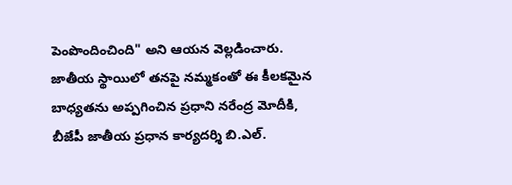పెంపొందించింది" అని ఆయన వెల్లడించారు.
జాతీయ స్థాయిలో తనపై నమ్మకంతో ఈ కీలకమైన బాధ్యతను అప్పగించిన ప్రధాని నరేంద్ర మోదీకి, బీజేపీ జాతీయ ప్రధాన కార్యదర్శి బి.ఎల్.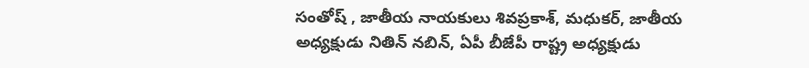సంతోష్ , జాతీయ నాయకులు శివప్రకాశ్, మధుకర్, జాతీయ అధ్యక్షుడు నితిన్ నబిన్, ఏపీ బీజేపీ రాష్ట్ర అధ్యక్షుడు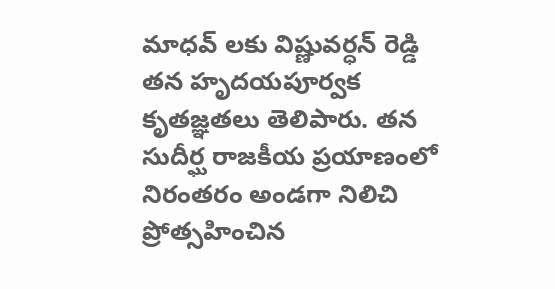మాధవ్ లకు విష్ణువర్ధన్ రెడ్డి తన హృదయపూర్వక కృతజ్ఞతలు తెలిపారు. తన సుదీర్ఘ రాజకీయ ప్రయాణంలో నిరంతరం అండగా నిలిచి ప్రోత్సహించిన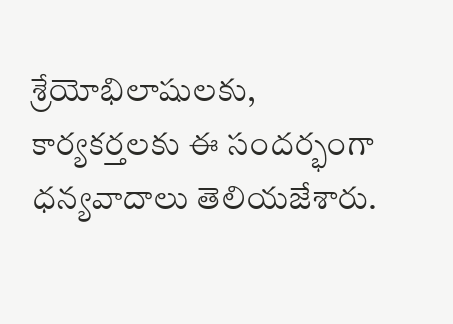శ్రేయోభిలాషులకు, కార్యకర్తలకు ఈ సందర్భంగా ధన్యవాదాలు తెలియజేశారు.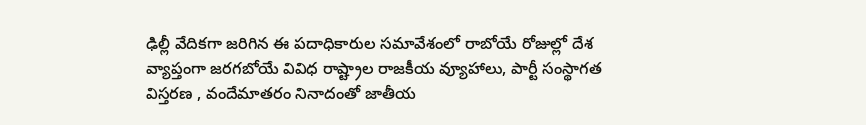ఢిల్లీ వేదికగా జరిగిన ఈ పదాధికారుల సమావేశంలో రాబోయే రోజుల్లో దేశ వ్యాప్తంగా జరగబోయే వివిధ రాష్ట్రాల రాజకీయ వ్యూహాలు, పార్టీ సంస్థాగత విస్తరణ , వందేమాతరం నినాదంతో జాతీయ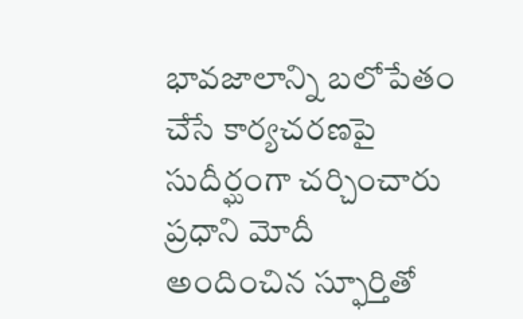భావజాలాన్ని బలోపేతం చేసే కార్యచరణపై సుదీర్ఘంగా చర్చించారు ప్రధాని మోదీ అందించిన స్ఫూర్తితో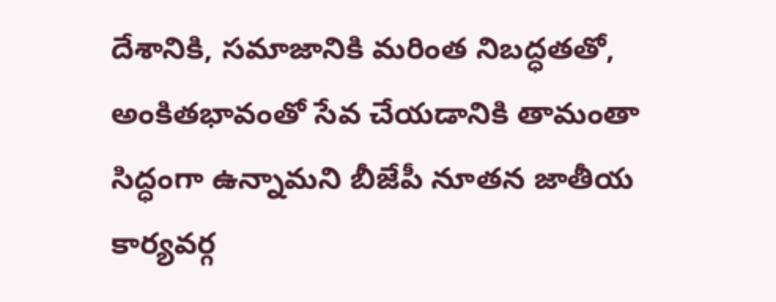దేశానికి, సమాజానికి మరింత నిబద్ధతతో, అంకితభావంతో సేవ చేయడానికి తామంతా సిద్ధంగా ఉన్నామని బీజేపీ నూతన జాతీయ కార్యవర్గ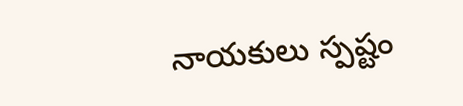నాయకులు స్పష్టం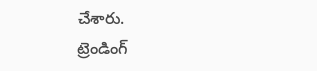చేశారు.
ట్రెండింగ్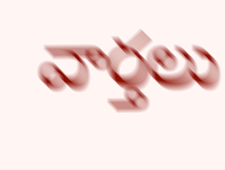వార్తలు